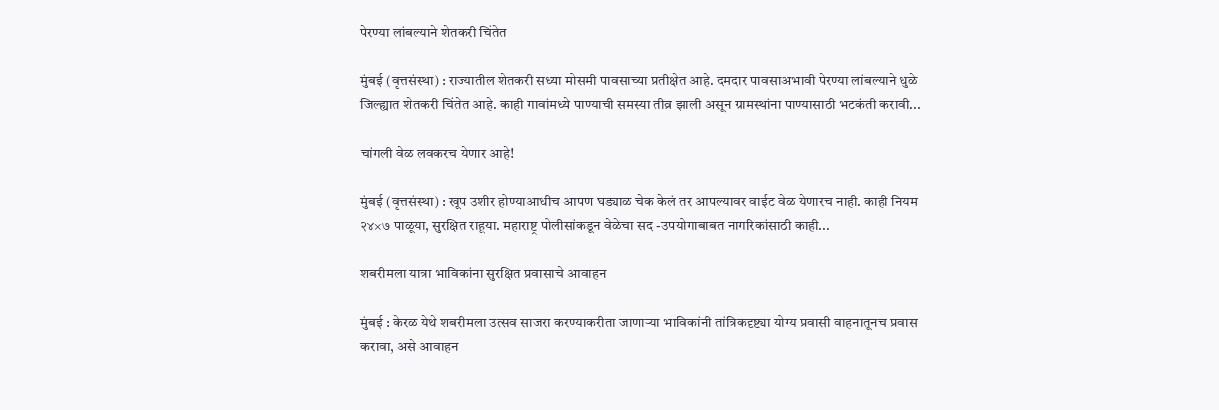पेरण्या लांबल्याने शेतकरी चिंतेत

मुंबई (वृत्तसंस्था) : राज्यातील शेतकरी सध्या मोसमी पावसाच्या प्रतीक्षेत आहे. दमदार पावसाअभावी पेरण्या लांबल्याने धुळे जिल्ह्यात शेतकरी चिंतेत आहे. काही गावांमध्ये पाण्याची समस्या तीव्र झाली असून ग्रामस्थांना पाण्यासाठी भटकंती करावी...

चांगली वेळ लवकरच येणार आहे!

मुंबई (वृत्तसंस्था) : खूप उशीर होण्याआधीच आपण घड्याळ चेक केलं तर आपल्यावर वाईट वेळ येणारच नाही. काही नियम २४×७ पाळूया, सुरक्षित राहूया. महाराष्ट्र पोलीसांकडून वेळेचा सद -उपयोगाबाबत नागरिकांसाठी काही...

शबरीमला यात्रा भाविकांना सुरक्षित प्रवासाचे आवाहन

मुंबई : केरळ येथे शबरीमला उत्सव साजरा करण्याकरीता जाणाऱ्या भाविकांनी तांत्रिकदृष्ट्या योग्य प्रवासी वाहनातूनच प्रवास करावा, असे आवाहन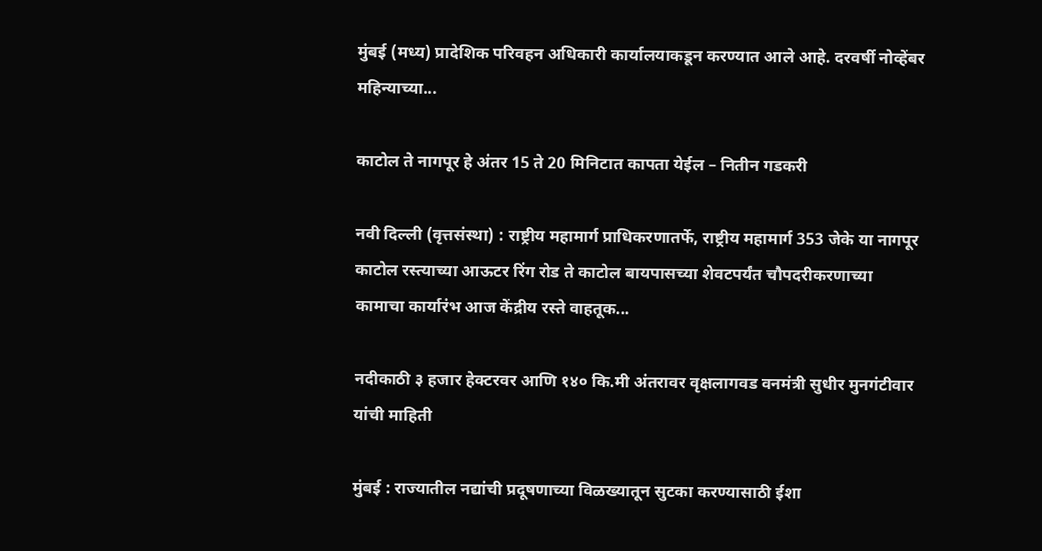मुंबई (मध्य) प्रादेशिक परिवहन अधिकारी कार्यालयाकडून करण्यात आले आहे. दरवर्षी नोव्हेंबर महिन्याच्या...

काटोल ते नागपूर हे अंतर 15 ते 20 मिनिटात कापता येईल – नितीन गडकरी

नवी दिल्ली (वृत्तसंस्था) : राष्ट्रीय महामार्ग प्राधिकरणातर्फे, राष्ट्रीय महामार्ग 353 जेके या नागपूर काटोल रस्त्याच्या आऊटर रिंग रोड ते काटोल बायपासच्या शेवटपर्यंत चौपदरीकरणाच्या कामाचा कार्यारंभ आज केंद्रीय रस्ते वाहतूक...

नदीकाठी ३ हजार हेक्टरवर आणि १४० कि.मी अंतरावर वृक्षलागवड वनमंत्री सुधीर मुनगंटीवार यांची माहिती

मुंबई : राज्यातील नद्यांची प्रदूषणाच्या विळख्यातून सुटका करण्यासाठी ईशा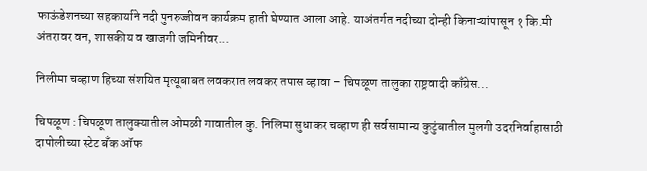फाऊंडेशनच्या सहकार्याने नदी पुनरुज्जीवन कार्यक्रम हाती घेण्यात आला आहे. याअंतर्गत नदीच्या दोन्ही किनाऱ्यांपासून १ कि.मी अंतरावर वन, शासकीय व खाजगी जमिनीवर...

निलीमा चव्हाण हिच्या संशयित मृत्यूबाबत लवकरात लवकर तपास व्हावा – चिपळूण तालुका राष्ट्रवादी काँग्रेस...

चिपळूण : चिपळूण तालुक्यातील ओमळी गावातील कु. निलिमा सुधाकर चव्हाण ही सर्वसामान्य कुटुंबातील मुलगी उदरनिर्वाहासाठी दापोलीच्या स्टेट बँक ऑफ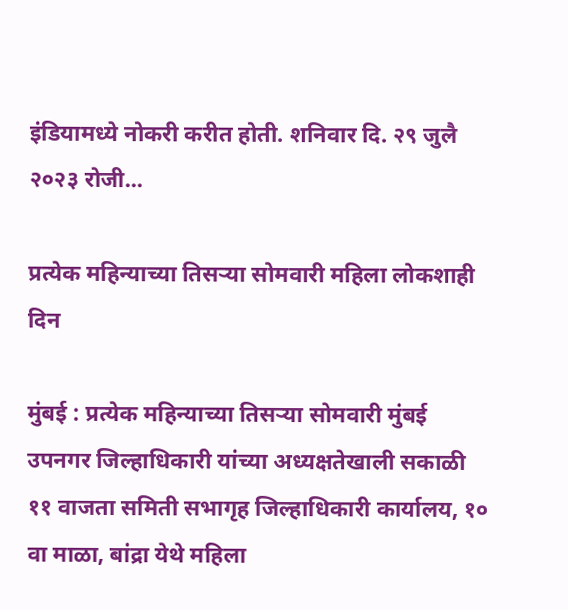इंडियामध्ये नोकरी करीत होती. शनिवार दि. २९ जुलै २०२३ रोजी...

प्रत्येक महिन्याच्या तिसऱ्या सोमवारी महिला लोकशाही दिन

मुंबई : प्रत्येक महिन्याच्या तिसऱ्या सोमवारी मुंबई उपनगर जिल्हाधिकारी यांच्या अध्यक्षतेखाली सकाळी ११ वाजता समिती सभागृह जिल्हाधिकारी कार्यालय, १० वा माळा, बांद्रा येथे महिला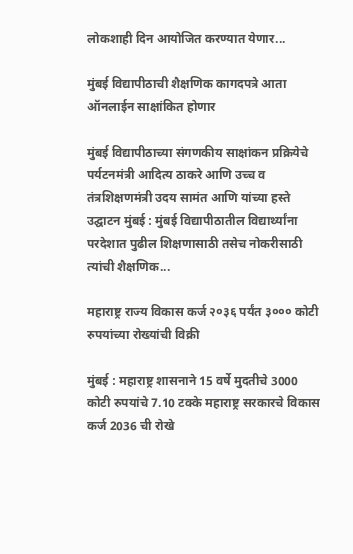लोकशाही दिन आयोजित करण्यात येणार...

मुंबई विद्यापीठाची शैक्षणिक कागदपत्रे आता ऑनलाईन साक्षांकित होणार

मुंबई विद्यापीठाच्या संगणकीय साक्षांकन प्रक्रियेचे पर्यटनमंत्री आदित्य ठाकरे आणि उच्च व तंत्रशिक्षणमंत्री उदय सामंत आणि यांच्या हस्ते उद्घाटन मुंबई : मुंबई विद्यापीठातील विद्यार्थ्यांना परदेशात पुढील शिक्षणासाठी तसेच नोकरीसाठी त्यांची शैक्षणिक...

महाराष्ट्र राज्य विकास कर्ज २०३६ पर्यंत ३००० कोटी रुपयांच्या रोख्यांची विक्री

मुंबई : महाराष्ट्र शासनाने 15 वर्षे मुदतीचे 3000 कोटी रुपयांचे 7.10 टक्के महाराष्ट्र सरकारचे विकास कर्ज 2036 ची रोखे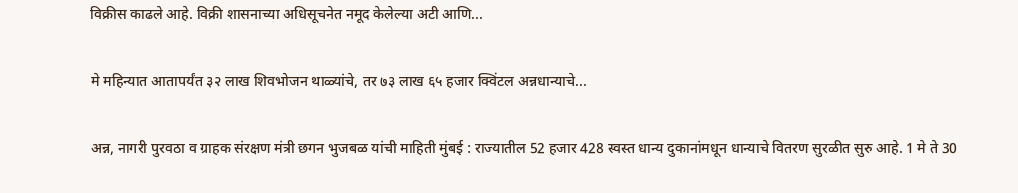विक्रीस काढले आहे. विक्री शासनाच्या अधिसूचनेत नमूद केलेल्या अटी आणि...

मे महिन्यात आतापर्यंत ३२ लाख शिवभोजन थाळ्यांचे, तर ७३ लाख ६५ हजार क्विंटल अन्नधान्याचे...

अन्न, नागरी पुरवठा व ग्राहक संरक्षण मंत्री छगन भुजबळ यांची माहिती मुंबई : राज्यातील 52 हजार 428 स्वस्त धान्य दुकानांमधून धान्याचे वितरण सुरळीत सुरु आहे. 1 मे ते 30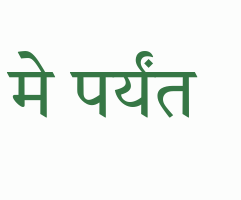मे पर्यंत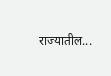राज्यातील...